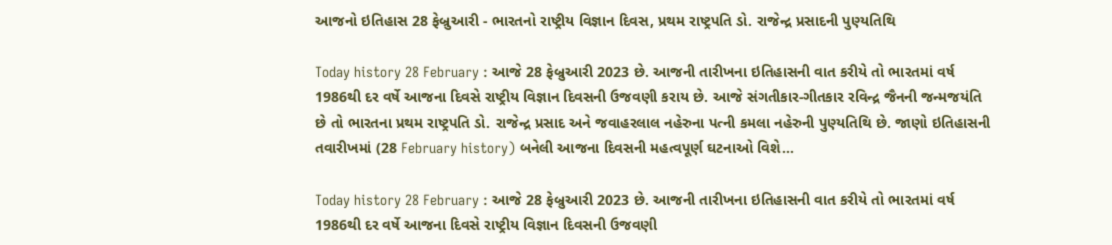આજનો ઇતિહાસ 28 ફેબ્રુઆરી - ભારતનો રાષ્ટ્રીય વિજ્ઞાન દિવસ, પ્રથમ રાષ્ટ્રપતિ ડો. રાજેન્દ્ર પ્રસાદની પુણ્યતિથિ

Today history 28 February : આજે 28 ફેબ્રુઆરી 2023 છે. આજની તારીખના ઇતિહાસની વાત કરીયે તો ભારતમાં વર્ષ 1986થી દર વર્ષે આજના દિવસે રાષ્ટ્રીય વિજ્ઞાન દિવસની ઉજવણી કરાય છે. આજે સંગતીકાર-ગીતકાર રવિન્દ્ર જૈનની જન્મજયંતિ છે તો ભારતના પ્રથમ રાષ્ટ્રપતિ ડો. રાજેન્દ્ર પ્રસાદ અને જવાહરલાલ નહેરુના પત્ની કમલા નહેરુની પુણ્યતિથિ છે. જાણો ઇતિહાસની તવારીખમાં (28 February history) બનેલી આજના દિવસની મહત્વપૂર્ણ ઘટનાઓ વિશે...

Today history 28 February : આજે 28 ફેબ્રુઆરી 2023 છે. આજની તારીખના ઇતિહાસની વાત કરીયે તો ભારતમાં વર્ષ 1986થી દર વર્ષે આજના દિવસે રાષ્ટ્રીય વિજ્ઞાન દિવસની ઉજવણી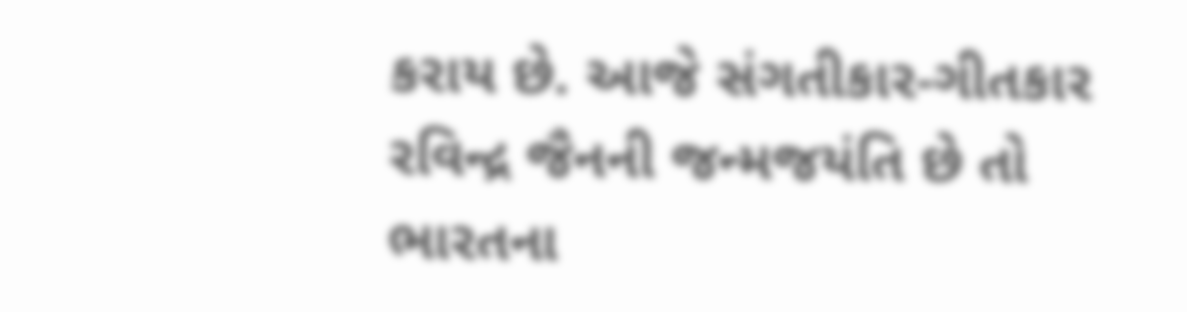કરાય છે. આજે સંગતીકાર-ગીતકાર રવિન્દ્ર જૈનની જન્મજયંતિ છે તો ભારતના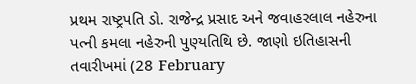પ્રથમ રાષ્ટ્રપતિ ડો. રાજેન્દ્ર પ્રસાદ અને જવાહરલાલ નહેરુના પત્ની કમલા નહેરુની પુણ્યતિથિ છે. જાણો ઇતિહાસની તવારીખમાં (28 February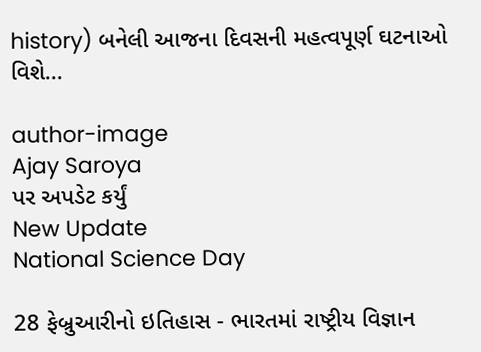history) બનેલી આજના દિવસની મહત્વપૂર્ણ ઘટનાઓ વિશે...

author-image
Ajay Saroya
પર અપડેટ કર્યું
New Update
National Science Day

28 ફેબ્રુઆરીનો ઇતિહાસ - ભારતમાં રાષ્ટ્રીય વિજ્ઞાન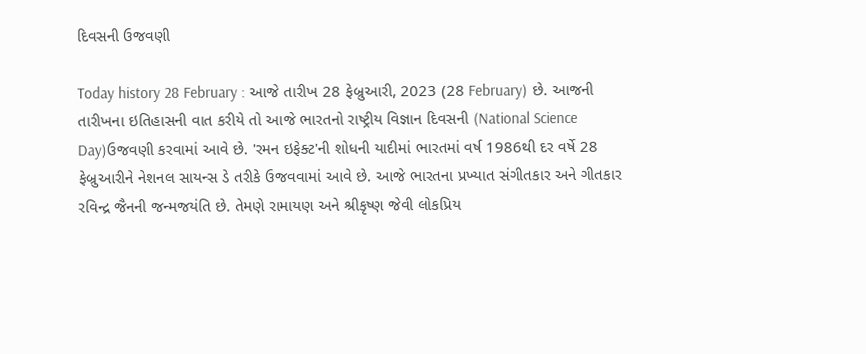દિવસની ઉજવણી

Today history 28 February : આજે તારીખ 28 ફેબ્રુઆરી, 2023 (28 February) છે. આજની તારીખના ઇતિહાસની વાત કરીયે તો આજે ભારતનો રાષ્ટ્રીય વિજ્ઞાન દિવસની (National Science Day)ઉજવણી કરવામાં આવે છે. 'રમન ઇફેક્ટ'ની શોધની યાદીમાં ભારતમાં વર્ષ 1986થી દર વર્ષે 28 ફેબ્રુઆરીને નેશનલ સાયન્સ ડે તરીકે ઉજવવામાં આવે છે. આજે ભારતના પ્રખ્યાત સંગીતકાર અને ગીતકાર રવિન્દ્ર જૈનની જન્મજયંતિ છે. તેમણે રામાયણ અને શ્રીકૃષ્ણ જેવી લોકપ્રિય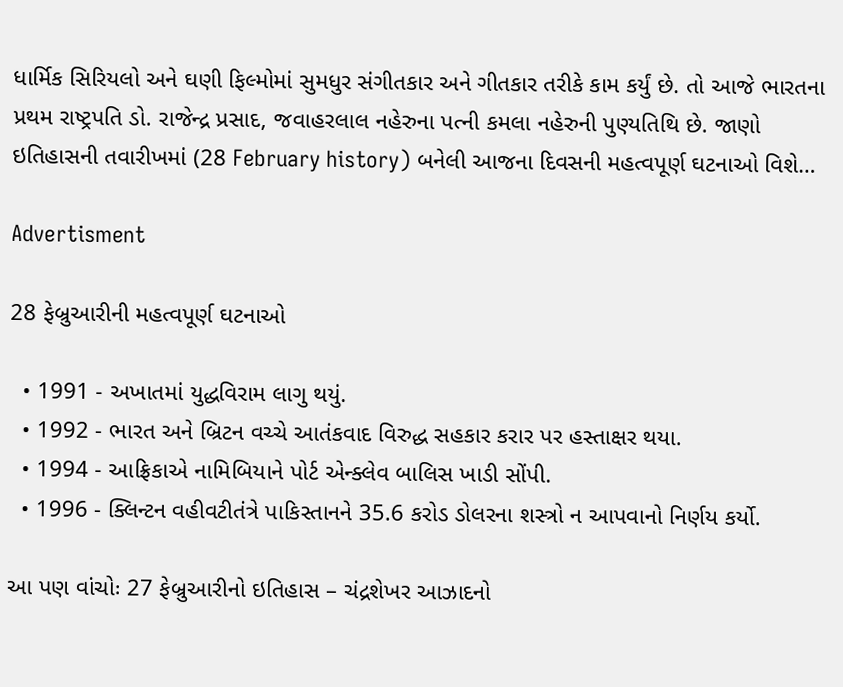ધાર્મિક સિરિયલો અને ઘણી ફિલ્મોમાં સુમધુર સંગીતકાર અને ગીતકાર તરીકે કામ કર્યું છે. તો આજે ભારતના પ્રથમ રાષ્ટ્રપતિ ડો. રાજેન્દ્ર પ્રસાદ, જવાહરલાલ નહેરુના પત્ની કમલા નહેરુની પુણ્યતિથિ છે. જાણો ઇતિહાસની તવારીખમાં (28 February history) બનેલી આજના દિવસની મહત્વપૂર્ણ ઘટનાઓ વિશે…

Advertisment

28 ફેબ્રુઆરીની મહત્વપૂર્ણ ઘટનાઓ

  • 1991 - અખાતમાં યુદ્ધવિરામ લાગુ થયું.
  • 1992 - ભારત અને બ્રિટન વચ્ચે આતંકવાદ વિરુદ્ધ સહકાર કરાર પર હસ્તાક્ષર થયા.
  • 1994 - આફ્રિકાએ નામિબિયાને પોર્ટ એન્ક્લેવ બાલિસ ખાડી સોંપી.
  • 1996 - ક્લિન્ટન વહીવટીતંત્રે પાકિસ્તાનને 35.6 કરોડ ડોલરના શસ્ત્રો ન આપવાનો નિર્ણય કર્યો.

આ પણ વાંચોઃ 27 ફેબ્રુઆરીનો ઇતિહાસ – ચંદ્રશેખર આઝાદનો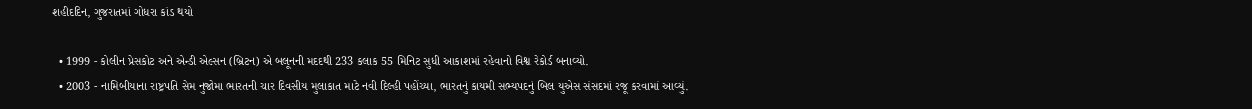શહીદદિન, ગુજરાતમાં ગોધરા કાંડ થયો

  • 1999 - કોલીન પ્રેસકોટ અને એન્ડી એલ્સન (બ્રિટન) એ બલૂનની મદદથી 233 કલાક 55 મિનિટ સુધી આકાશમાં રહેવાનો વિશ્વ રેકોર્ડ બનાવ્યો.
  • 2003 - નામિબીયાના રાષ્ટ્રપતિ સેમ નુજોમા ભારતની ચાર દિવસીય મુલાકાત માટે નવી દિલ્હી પહોંચ્યા, ભારતનું કાયમી સભ્યપદનું બિલ યુએસ સંસદમાં રજૂ કરવામાં આવ્યું.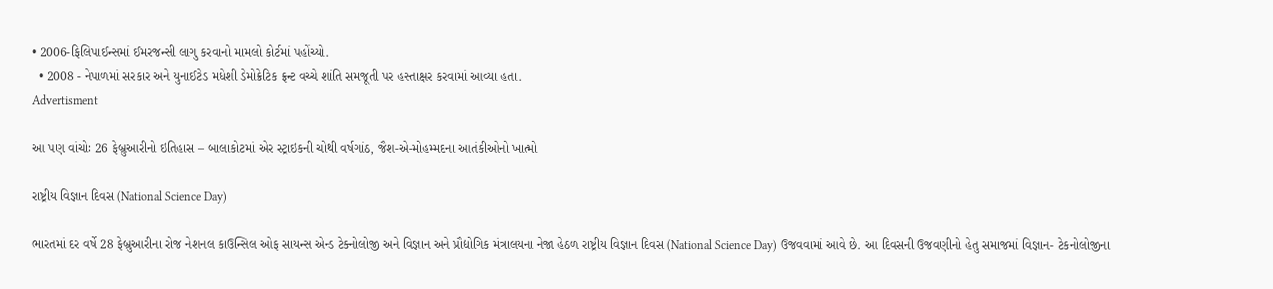• 2006-ફિલિપાઈન્સમાં ઈમરજન્સી લાગુ કરવાનો મામલો કોર્ટમાં પહોંચ્યો.
  • 2008 - નેપાળમાં સરકાર અને યુનાઈટેડ મધેશી ડેમોક્રેટિક ફ્રન્ટ વચ્ચે શાંતિ સમજૂતી પર હસ્તાક્ષર કરવામાં આવ્યા હતા.
Advertisment

આ પણ વાંચોઃ 26 ફેબ્રુઆરીનો ઇતિહાસ – બાલાકોટમાં એર સ્ટ્રાઇકની ચોથી વર્ષગાંઠ, જૈશ-એ-મોહમ્મદના આતંકીઓનો ખાત્મો

રાષ્ટ્રીય વિજ્ઞાન દિવસ (National Science Day)

ભારતમાં દર વર્ષે 28 ફેબ્રુઆરીના રોજ નેશનલ કાઉન્સિલ ઓફ સાયન્સ એન્ડ ટેક્નોલોજી અને વિજ્ઞાન અને પ્રૌદ્યોગિક મંત્રાલયના નેજા હેઠળ રાષ્ટ્રીય વિજ્ઞાન દિવસ (National Science Day) ઉજવવામાં આવે છે. આ દિવસની ઉજવણીનો હેતુ સમાજમાં વિજ્ઞાન- ટેકનોલોજીના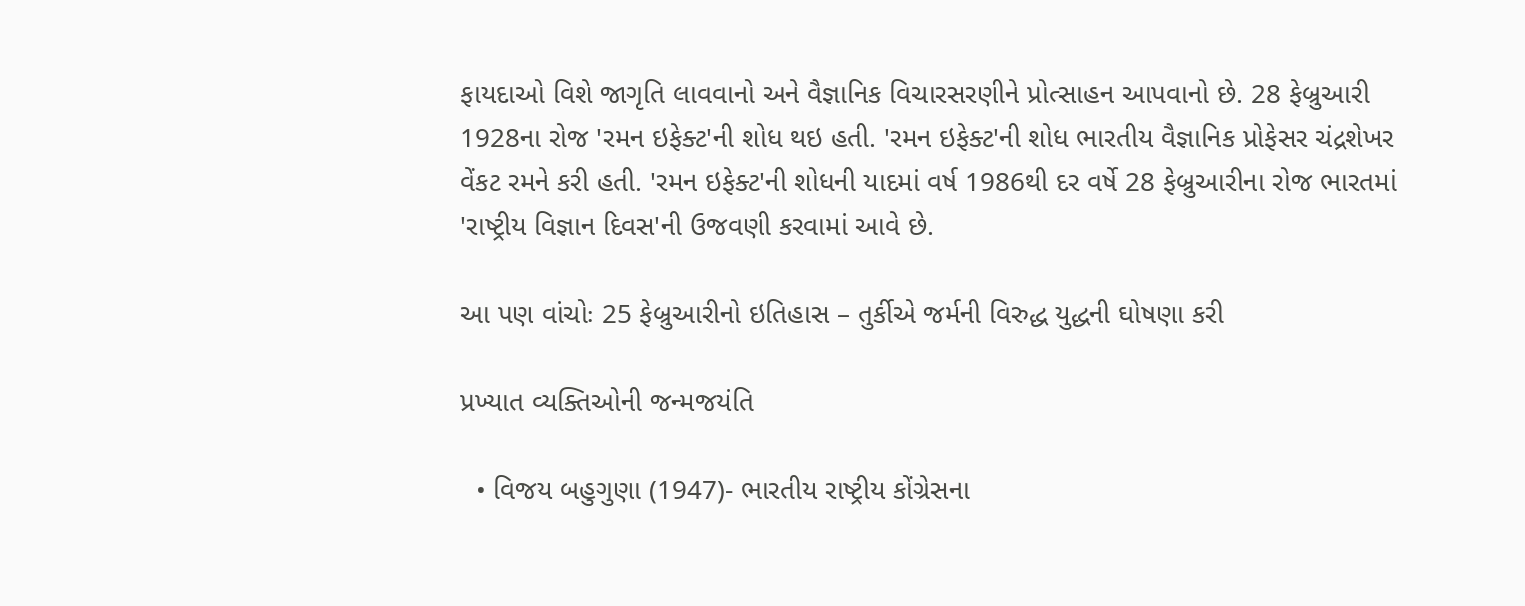ફાયદાઓ વિશે જાગૃતિ લાવવાનો અને વૈજ્ઞાનિક વિચારસરણીને પ્રોત્સાહન આપવાનો છે. 28 ફેબ્રુઆરી 1928ના રોજ 'રમન ઇફેક્ટ'ની શોધ થઇ હતી. 'રમન ઇફેક્ટ'ની શોધ ભારતીય વૈજ્ઞાનિક પ્રોફેસર ચંદ્રશેખર વેંકટ રમને કરી હતી. 'રમન ઇફેક્ટ'ની શોધની યાદમાં વર્ષ 1986થી દર વર્ષે 28 ફેબ્રુઆરીના રોજ ભારતમાં 'રાષ્ટ્રીય વિજ્ઞાન દિવસ'ની ઉજવણી કરવામાં આવે છે.

આ પણ વાંચોઃ 25 ફેબ્રુઆરીનો ઇતિહાસ – તુર્કીએ જર્મની વિરુદ્ધ યુદ્ધની ઘોષણા કરી

પ્રખ્યાત વ્યક્તિઓની જન્મજયંતિ

  • વિજય બહુગુણા (1947)- ભારતીય રાષ્ટ્રીય કોંગ્રેસના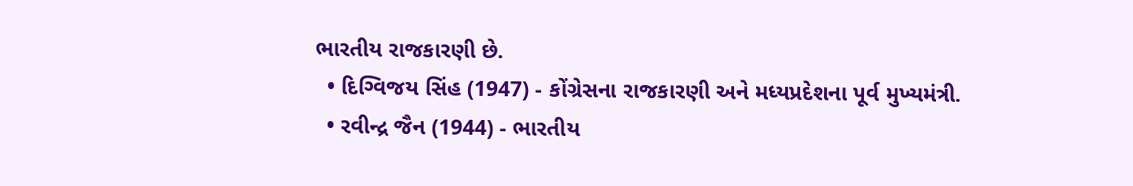ભારતીય રાજકારણી છે.
  • દિગ્વિજય સિંહ (1947) - કોંગ્રેસના રાજકારણી અને મધ્યપ્રદેશના પૂર્વ મુખ્યમંત્રી.
  • રવીન્દ્ર જૈન (1944) - ભારતીય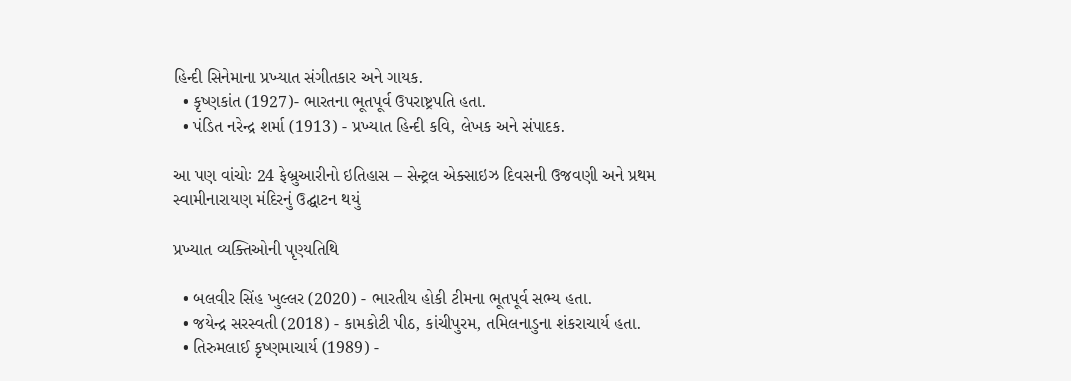હિન્દી સિનેમાના પ્રખ્યાત સંગીતકાર અને ગાયક.
  • કૃષ્ણકાંત (1927)- ભારતના ભૂતપૂર્વ ઉપરાષ્ટ્રપતિ હતા.
  • પંડિત નરેન્દ્ર શર્મા (1913) - પ્રખ્યાત હિન્દી કવિ, લેખક અને સંપાદક.

આ પણ વાંચોઃ 24 ફેબ્રુઆરીનો ઇતિહાસ – સેન્ટ્રલ એક્સાઇઝ દિવસની ઉજવણી અને પ્રથમ સ્વામીનારાયણ મંદિરનું ઉદ્ઘાટન થયું

પ્રખ્યાત વ્યક્તિઓની પૃણ્યતિથિ

  • બલવીર સિંહ ખુલ્લર (2020) - ભારતીય હોકી ટીમના ભૂતપૂર્વ સભ્ય હતા.
  • જયેન્દ્ર સરસ્વતી (2018) - કામકોટી પીઠ, કાંચીપુરમ, તમિલનાડુના શંકરાચાર્ય હતા.
  • તિરુમલાઈ કૃષ્ણમાચાર્ય (1989) -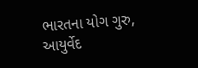ભારતના યોગ ગુરુ, આયુર્વેદ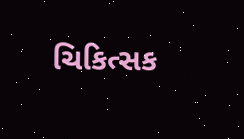ચિકિત્સક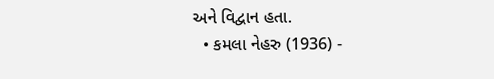અને વિદ્વાન હતા.
  • કમલા નેહરુ (1936) -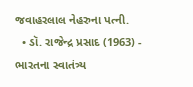જવાહરલાલ નેહરુના પત્ની.
  • ડૉ. રાજેન્દ્ર પ્રસાદ (1963) - ભારતના સ્વાતંત્ર્ય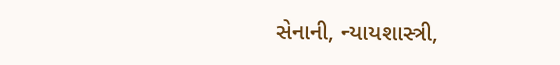સેનાની, ન્યાયશાસ્ત્રી,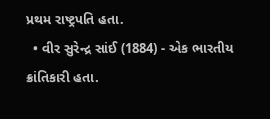પ્રથમ રાષ્ટ્રપતિ હતા.
  • વીર સુરેન્દ્ર સાંઈ (1884) - એક ભારતીય ક્રાંતિકારી હતા.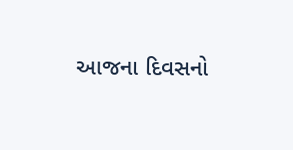આજના દિવસનો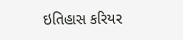ઇતિહાસ કરિયર